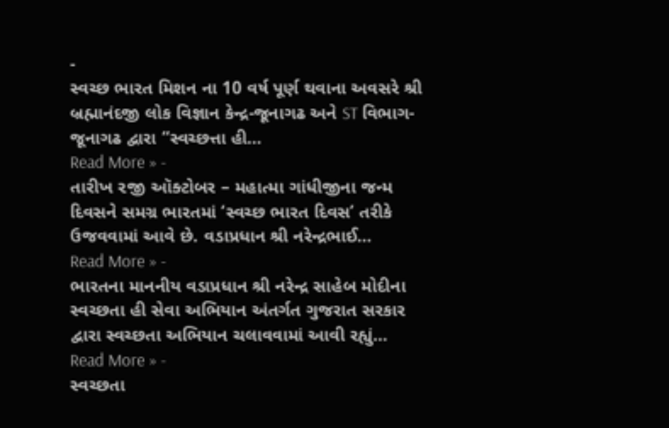-
સ્વચ્છ ભારત મિશન ના 10 વર્ષ પૂર્ણ થવાના અવસરે શ્રી બ્રહ્માનંદજી લોક વિજ્ઞાન કેન્દ્ર-જૂનાગઢ અને ST વિભાગ-જૂનાગઢ દ્વારા “સ્વચ્છત્તા હી…
Read More » -
તારીખ ૨જી ઑક્ટોબર – મહાત્મા ગાંધીજીના જન્મ દિવસને સમગ્ર ભારતમાં ‘સ્વચ્છ ભારત દિવસ’ તરીકે ઉજવવામાં આવે છે. વડાપ્રધાન શ્રી નરેન્દ્રભાઈ…
Read More » -
ભારતના માનનીય વડાપ્રધાન શ્રી નરેન્દ્ર સાહેબ મોદીના સ્વચ્છતા હી સેવા અભિયાન અંતર્ગત ગુજરાત સરકાર દ્વારા સ્વચ્છતા અભિયાન ચલાવવામાં આવી રહ્યું…
Read More » -
સ્વચ્છતા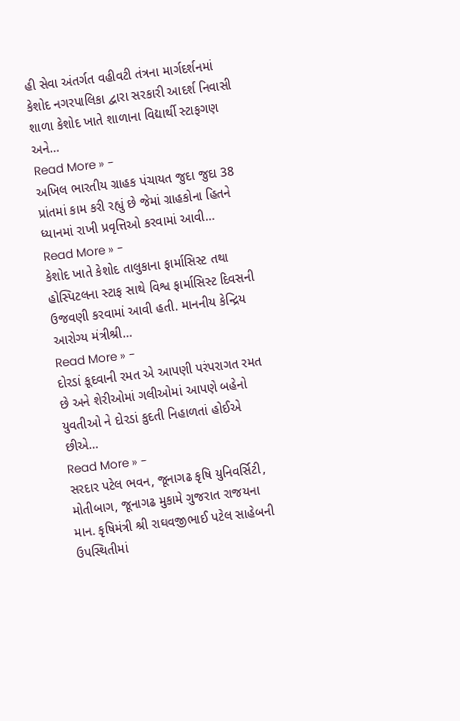હી સેવા અંતર્ગત વહીવટી તંત્રના માર્ગદર્શનમાં કેશોદ નગરપાલિકા દ્વારા સરકારી આદર્શ નિવાસી શાળા કેશોદ ખાતે શાળાના વિદ્યાર્થી સ્ટાફગણ અને…
Read More » -
અખિલ ભારતીય ગ્રાહક પંચાયત જુદા જુદા 38 પ્રાંતમાં કામ કરી રહ્યું છે જેમાં ગ્રાહકોના હિતને ધ્યાનમાં રાખી પ્રવૃત્તિઓ કરવામાં આવી…
Read More » -
કેશોદ ખાતે કેશોદ તાલુકાના ફાર્માસિસ્ટ તથા હોસ્પિટલના સ્ટાફ સાથે વિશ્વ ફાર્માસિસ્ટ દિવસની ઉજવણી કરવામાં આવી હતી. માનનીય કેન્દ્રિય આરોગ્ય મંત્રીશ્રી…
Read More » -
દોરડાં કૂદવાની રમત એ આપણી પરંપરાગત રમત છે અને શેરીઓમાં ગલીઓમાં આપણે બહેનો યુવતીઓ ને દોરડાં કુદતી નિહાળતાં હોઈએ છીએ…
Read More » -
સરદાર પટેલ ભવન, જૂનાગઢ કૃષિ યુનિવર્સિટી, મોતીબાગ, જૂનાગઢ મુકામે ગુજરાત રાજયના માન. કૃષિમંત્રી શ્રી રાઘવજીભાઈ પટેલ સાહેબની ઉપસ્થિતીમાં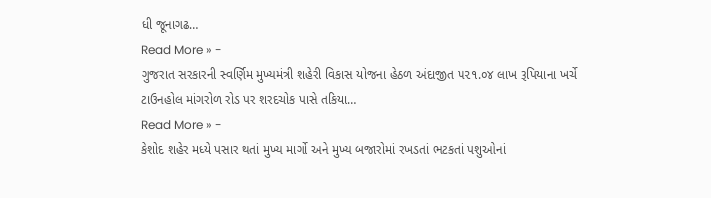ધી જૂનાગઢ…
Read More » -
ગુજરાત સરકારની સ્વર્ણિમ મુખ્યમંત્રી શહેરી વિકાસ યોજના હેઠળ અંદાજીત ૫૨૧.૦૪ લાખ રૂપિયાના ખર્ચે ટાઉનહોલ માંગરોળ રોડ પર શરદચોક પાસે તકિયા…
Read More » -
કેશોદ શહેર મધ્યે પસાર થતાં મુખ્ય માર્ગો અને મુખ્ય બજારોમાં રખડતાં ભટકતાં પશુઓનાં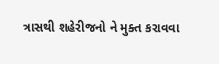ત્રાસથી શહેરીજનો ને મુક્ત કરાવવા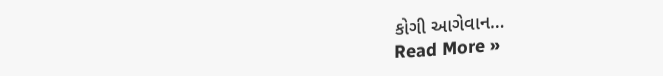કોગી આગેવાન…
Read More »